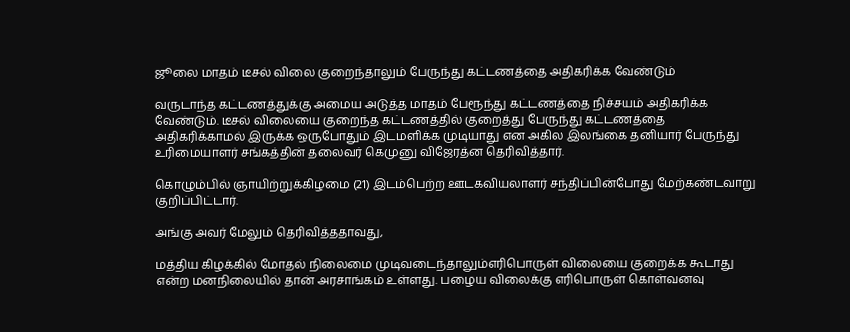ஜூலை மாதம் டீசல் விலை குறைந்தாலும் பேருந்து கட்டணத்தை அதிகரிக்க வேண்டும்

வருடாந்த கட்டணத்துக்கு அமைய அடுத்த மாதம் பேரூந்து கட்டணத்தை நிச்சயம் அதிகரிக்க வேண்டும். டீசல் விலையை குறைந்த கட்டணத்தில் குறைத்து பேருந்து கட்டணத்தை அதிகரிக்காமல் இருக்க ஒருபோதும் இடமளிக்க முடியாது என அகில இலங்கை தனியார் பேருந்து உரிமையாளர் சங்கத்தின் தலைவர் கெமுனு விஜேரத்ன தெரிவித்தார்.

கொழும்பில் ஞாயிற்றுக்கிழமை (21) இடம்பெற்ற ஊடகவியலாளர் சந்திப்பின்போது மேற்கண்டவாறு குறிப்பிட்டார்.

அங்கு அவர் மேலும் தெரிவித்ததாவது,

மத்திய கிழக்கில் மோதல் நிலைமை முடிவடைந்தாலும்எரிபொருள் விலையை குறைக்க கூடாது என்ற மனநிலையில் தான் அரசாங்கம் உள்ளது. பழைய விலைக்கு எரிபொருள் கொள்வனவு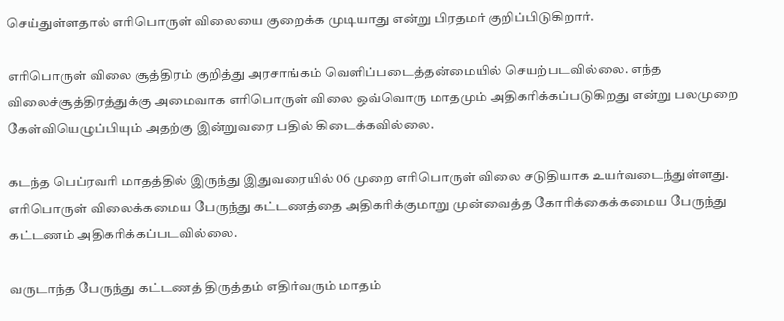செய்துள்ளதால் எரிபொருள் விலையை குறைக்க முடியாது என்று பிரதமர் குறிப்பிடுகிறார்.

எரிபொருள் விலை சூத்திரம் குறித்து அரசாங்கம் வெளிப்படைத்தன்மையில் செயற்படவில்லை. எந்த விலைச்சூத்திரத்துக்கு அமைவாக எரிபொருள் விலை ஒவ்வொரு மாதமும் அதிகரிக்கப்படுகிறது என்று பலமுறை கேள்வியெழுப்பியும் அதற்கு இன்றுவரை பதில் கிடைக்கவில்லை.

கடந்த பெப்ரவரி மாதத்தில் இருந்து இதுவரையில் 06 முறை எரிபொருள் விலை சடுதியாக உயர்வடைந்துள்ளது. எரிபொருள் விலைக்கமைய பேருந்து கட்டணத்தை அதிகரிக்குமாறு முன்வைத்த கோரிக்கைக்கமைய பேருந்து கட்டணம் அதிகரிக்கப்படவில்லை.

வருடாந்த பேருந்து கட்டணத் திருத்தம் எதிர்வரும் மாதம்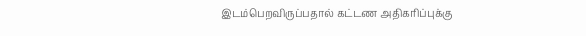இடம்பெறவிருப்பதால் கட்டண அதிகரிப்புக்கு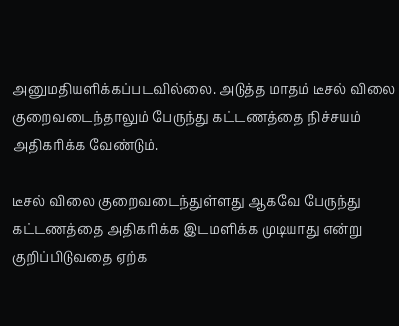அனுமதியளிக்கப்படவில்லை. அடுத்த மாதம் டீசல் விலை குறைவடைந்தாலும் பேருந்து கட்டணத்தை நிச்சயம் அதிகரிக்க வேண்டும்.

டீசல் விலை குறைவடைந்துள்ளது ஆகவே பேருந்து கட்டணத்தை அதிகரிக்க இடமளிக்க முடியாது என்று குறிப்பிடுவதை ஏற்க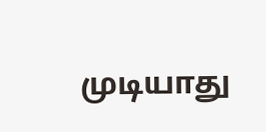முடியாது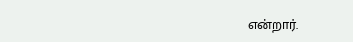என்றார்.